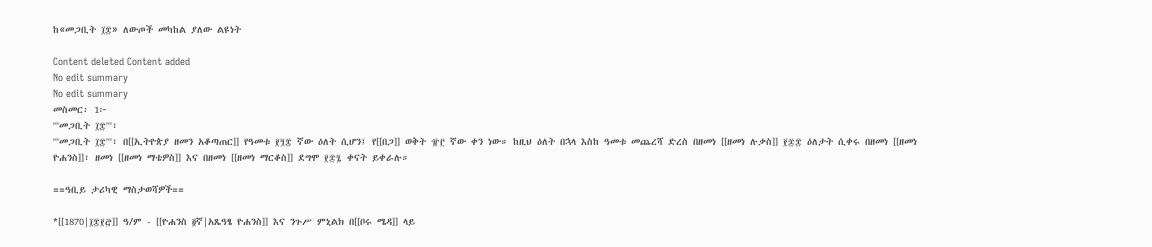ከ«መጋቢት ፲፰» ለውጦች መካከል ያለው ልዩነት

Content deleted Content added
No edit summary
No edit summary
መስመር፡ 1፦
'''መጋቢት ፲፰'''፣
'''መጋቢት ፲፰'''፣ በ[[ኢትዮጵያ ዘመን አቆጣጠር]] የዓመቱ ፻፺፰ ኛው ዕለት ሲሆን፤ የ[[በጋ]] ወቅት ፹፫ ኛው ቀን ነው። ከዚህ ዕለት በኋላ እስከ ዓመቱ መጨረሻ ድረስ በዘመነ [[ዘመነ ሉቃስ]] ፻፷፰ ዕለታት ሲቀሩ በዘመነ [[ዘመነ ዮሐንስ]]፣ ዘመነ [[ዘመነ ማቴዎስ]] እና በዘመነ [[ዘመነ ማርቆስ]] ደግሞ ፻፷፯ ቀናት ይቀራሉ።

==ዓቢይ ታሪካዊ ማስታወሻዎች==

*[[1870|፲፰፻፸]] ዓ/ም - [[ዮሐንስ ፬ኛ|አጼዓፄ ዮሐንስ]] እና ንጉሥ ምኒልክ በ[[ቦሩ ሜዳ]] ላይ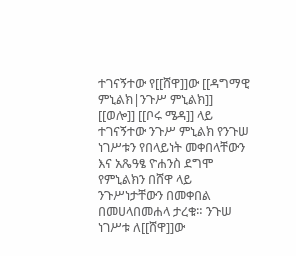ተገናኝተው የ[[ሸዋ]]ው [[ዳግማዊ ምኒልክ|ንጉሥ ምኒልክ]] [[ወሎ]] [[ቦሩ ሜዳ]] ላይ ተገናኝተው ንጉሥ ምኒልክ የንጉሠ ነገሥቱን የበላይነት መቀበላቸውን እና አጼዓፄ ዮሐንስ ደግሞ የምኒልክን በሸዋ ላይ ንጉሥነታቸውን በመቀበል በመሀላበመሐላ ታረቁ። ንጉሠ ነገሥቱ ለ[[ሸዋ]]ው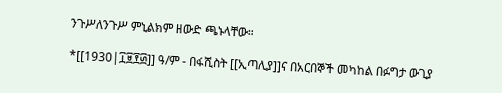ንጉሥለንጉሥ ምኒልክም ዘውድ ጫኑላቸው።

*[[1930|፲፱፻፴]] ዓ/ም - በፋሺስት [[ኢጣሊያ]]ና በአርበኞች መካከል በፉግታ ውጊያ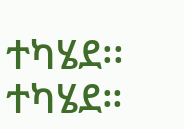ተካሄደ፡፡ተካሄደ።